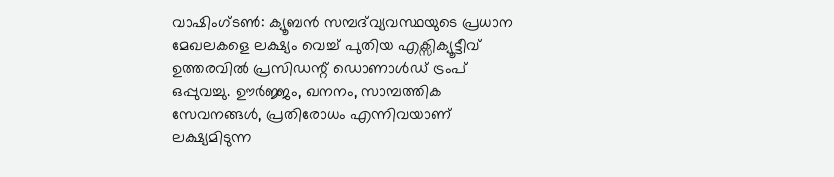വാഷിംഗ്ടൺ: ക്യൂബൻ സമ്പദ്‌വ്യവസ്ഥയുടെ പ്രധാന മേഖലകളെ ലക്ഷ്യം വെച്ച് പുതിയ എക്സിക്യൂട്ടീവ് ഉത്തരവിൽ പ്രസിഡന്റ് ഡൊണാൾഡ് ട്രംപ് ഒപ്പുവച്ചു. ഊർജ്ജം, ഖനനം, സാമ്പത്തിക സേവനങ്ങൾ, പ്രതിരോധം എന്നിവയാണ് ലക്ഷ്യമിടുന്ന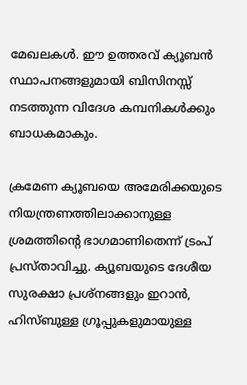മേഖലകൾ. ഈ ഉത്തരവ് ക്യൂബൻ സ്ഥാപനങ്ങളുമായി ബിസിനസ്സ് നടത്തുന്ന വിദേശ കമ്പനികൾക്കും ബാധകമാകും.

ക്രമേണ ക്യൂബയെ അമേരിക്കയുടെ നിയന്ത്രണത്തിലാക്കാനുള്ള ശ്രമത്തിന്റെ ഭാഗമാണിതെന്ന് ട്രംപ് പ്രസ്താവിച്ചു. ക്യൂബയുടെ ദേശീയ സുരക്ഷാ പ്രശ്നങ്ങളും ഇറാൻ, ഹിസ്ബുള്ള ഗ്രൂപ്പുകളുമായുള്ള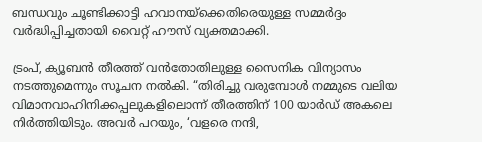ബന്ധവും ചൂണ്ടിക്കാട്ടി ഹവാനയ്‌ക്കെതിരെയുള്ള സമ്മർദ്ദം വർദ്ധിപ്പിച്ചതായി വൈറ്റ് ഹൗസ് വ്യക്തമാക്കി.

ട്രംപ്, ക്യൂബൻ തീരത്ത് വൻതോതിലുള്ള സൈനിക വിന്യാസം നടത്തുമെന്നും സൂചന നൽകി. “തിരിച്ചു വരുമ്പോൾ നമ്മുടെ വലിയ വിമാനവാഹിനിക്കപ്പലുകളിലൊന്ന് തീരത്തിന് 100 യാർഡ് അകലെ നിർത്തിയിടും. അവർ പറയും, ‘വളരെ നന്ദി,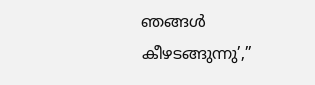ഞങ്ങൾ കീഴടങ്ങുന്നു’,”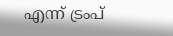എന്ന് ട്രംപ്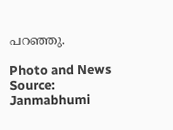പറഞ്ഞു.

Photo and News Source: Janmabhumi